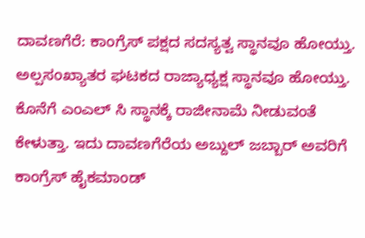ದಾವಣಗೆರೆ: ಕಾಂಗ್ರೆಸ್ ಪಕ್ಷದ ಸದಸ್ಯತ್ವ ಸ್ಥಾನವೂ ಹೋಯ್ತು. ಅಲ್ಪಸಂಖ್ಯಾತರ ಘಟಕದ ರಾಜ್ಯಾಧ್ಯಕ್ಷ ಸ್ಥಾನವೂ ಹೋಯ್ತು. ಕೊನೆಗೆ ಎಂಎಲ್ ಸಿ ಸ್ಥಾನಕ್ಕೆ ರಾಜೀನಾಮೆ ನೀಡುವಂತೆ ಕೇಳುತ್ತಾ. ಇದು ದಾವಣಗೆರೆಯ ಅಬ್ದುಲ್ ಜಬ್ಬಾರ್ ಅವರಿಗೆ ಕಾಂಗ್ರೆಸ್ ಹೈಕಮಾಂಡ್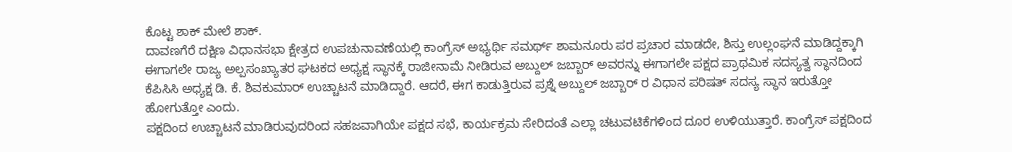ಕೊಟ್ಟ ಶಾಕ್ ಮೇಲೆ ಶಾಕ್.
ದಾವಣಗೆರೆ ದಕ್ಷಿಣ ವಿಧಾನಸಭಾ ಕ್ಷೇತ್ರದ ಉಪಚುನಾವಣೆಯಲ್ಲಿ ಕಾಂಗ್ರೆಸ್ ಅಭ್ಯರ್ಥಿ ಸಮರ್ಥ್ ಶಾಮನೂರು ಪರ ಪ್ರಚಾರ ಮಾಡದೇ, ಶಿಸ್ತು ಉಲ್ಲಂಘನೆ ಮಾಡಿದ್ದಕ್ಕಾಗಿ ಈಗಾಗಲೇ ರಾಜ್ಯ ಅಲ್ಪಸಂಖ್ಯಾತರ ಘಟಕದ ಅಧ್ಯಕ್ಷ ಸ್ಥಾನಕ್ಕೆ ರಾಜೀನಾಮೆ ನೀಡಿರುವ ಅಬ್ದುಲ್ ಜಬ್ಬಾರ್ ಅವರನ್ನು ಈಗಾಗಲೇ ಪಕ್ಷದ ಪ್ರಾಥಮಿಕ ಸದಸ್ಯತ್ವ ಸ್ಥಾನದಿಂದ ಕೆಪಿಸಿಸಿ ಅಧ್ಯಕ್ಷ ಡಿ. ಕೆ. ಶಿವಕುಮಾರ್ ಉಚ್ಚಾಟನೆ ಮಾಡಿದ್ದಾರೆ. ಆದರೆ, ಈಗ ಕಾಡುತ್ತಿರುವ ಪ್ರಶ್ನೆ ಅಬ್ದುಲ್ ಜಬ್ಬಾರ್ ರ ವಿಧಾನ ಪರಿಷತ್ ಸದಸ್ಯ ಸ್ಥಾನ ಇರುತ್ತೋ ಹೋಗುತ್ತೋ ಎಂದು.
ಪಕ್ಷದಿಂದ ಉಚ್ಚಾಟನೆ ಮಾಡಿರುವುದರಿಂದ ಸಹಜವಾಗಿಯೇ ಪಕ್ಷದ ಸಭೆ, ಕಾರ್ಯಕ್ರಮ ಸೇರಿದಂತೆ ಎಲ್ಲಾ ಚಟುವಟಿಕೆಗಳಿಂದ ದೂರ ಉಳಿಯುತ್ತಾರೆ. ಕಾಂಗ್ರೆಸ್ ಪಕ್ಷದಿಂದ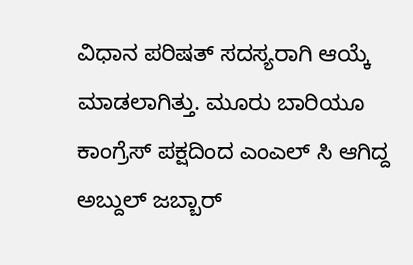ವಿಧಾನ ಪರಿಷತ್ ಸದಸ್ಯರಾಗಿ ಆಯ್ಕೆ ಮಾಡಲಾಗಿತ್ತು. ಮೂರು ಬಾರಿಯೂ ಕಾಂಗ್ರೆಸ್ ಪಕ್ಷದಿಂದ ಎಂಎಲ್ ಸಿ ಆಗಿದ್ದ ಅಬ್ದುಲ್ ಜಬ್ಬಾರ್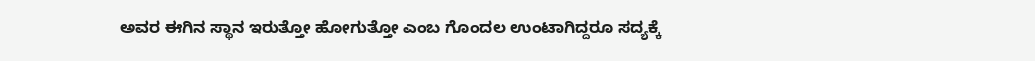ಅವರ ಈಗಿನ ಸ್ಥಾನ ಇರುತ್ತೋ ಹೋಗುತ್ತೋ ಎಂಬ ಗೊಂದಲ ಉಂಟಾಗಿದ್ದರೂ ಸದ್ಯಕ್ಕೆ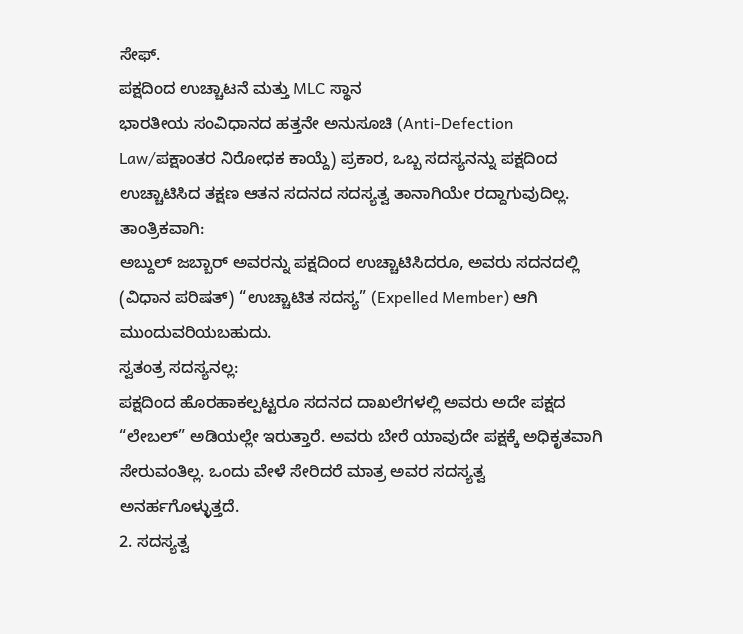ಸೇಫ್.
ಪಕ್ಷದಿಂದ ಉಚ್ಚಾಟನೆ ಮತ್ತು MLC ಸ್ಥಾನ
ಭಾರತೀಯ ಸಂವಿಧಾನದ ಹತ್ತನೇ ಅನುಸೂಚಿ (Anti-Defection Law/ಪಕ್ಷಾಂತರ ನಿರೋಧಕ ಕಾಯ್ದೆ) ಪ್ರಕಾರ, ಒಬ್ಬ ಸದಸ್ಯನನ್ನು ಪಕ್ಷದಿಂದ ಉಚ್ಚಾಟಿಸಿದ ತಕ್ಷಣ ಆತನ ಸದನದ ಸದಸ್ಯತ್ವ ತಾನಾಗಿಯೇ ರದ್ದಾಗುವುದಿಲ್ಲ.
ತಾಂತ್ರಿಕವಾಗಿ:
ಅಬ್ದುಲ್ ಜಬ್ಬಾರ್ ಅವರನ್ನು ಪಕ್ಷದಿಂದ ಉಚ್ಚಾಟಿಸಿದರೂ, ಅವರು ಸದನದಲ್ಲಿ (ವಿಧಾನ ಪರಿಷತ್) “ಉಚ್ಚಾಟಿತ ಸದಸ್ಯ” (Expelled Member) ಆಗಿ ಮುಂದುವರಿಯಬಹುದು.
ಸ್ವತಂತ್ರ ಸದಸ್ಯನಲ್ಲ:
ಪಕ್ಷದಿಂದ ಹೊರಹಾಕಲ್ಪಟ್ಟರೂ ಸದನದ ದಾಖಲೆಗಳಲ್ಲಿ ಅವರು ಅದೇ ಪಕ್ಷದ “ಲೇಬಲ್” ಅಡಿಯಲ್ಲೇ ಇರುತ್ತಾರೆ. ಅವರು ಬೇರೆ ಯಾವುದೇ ಪಕ್ಷಕ್ಕೆ ಅಧಿಕೃತವಾಗಿ ಸೇರುವಂತಿಲ್ಲ. ಒಂದು ವೇಳೆ ಸೇರಿದರೆ ಮಾತ್ರ ಅವರ ಸದಸ್ಯತ್ವ ಅನರ್ಹಗೊಳ್ಳುತ್ತದೆ.
2. ಸದಸ್ಯತ್ವ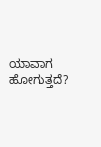ಯಾವಾಗ ಹೋಗುತ್ತದೆ?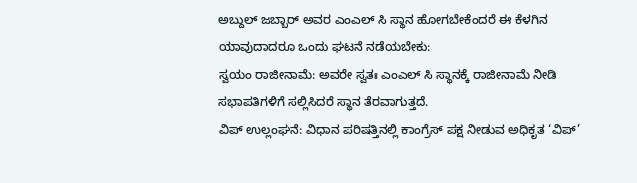ಅಬ್ದುಲ್ ಜಬ್ಬಾರ್ ಅವರ ಎಂಎಲ್ ಸಿ ಸ್ಥಾನ ಹೋಗಬೇಕೆಂದರೆ ಈ ಕೆಳಗಿನ ಯಾವುದಾದರೂ ಒಂದು ಘಟನೆ ನಡೆಯಬೇಕು:
ಸ್ವಯಂ ರಾಜೀನಾಮೆ: ಅವರೇ ಸ್ವತಃ ಎಂಎಲ್ ಸಿ ಸ್ಥಾನಕ್ಕೆ ರಾಜೀನಾಮೆ ನೀಡಿ ಸಭಾಪತಿಗಳಿಗೆ ಸಲ್ಲಿಸಿದರೆ ಸ್ಥಾನ ತೆರವಾಗುತ್ತದೆ.
ವಿಪ್ ಉಲ್ಲಂಘನೆ: ವಿಧಾನ ಪರಿಷತ್ತಿನಲ್ಲಿ ಕಾಂಗ್ರೆಸ್ ಪಕ್ಷ ನೀಡುವ ಅಧಿಕೃತ ‘ವಿಪ್’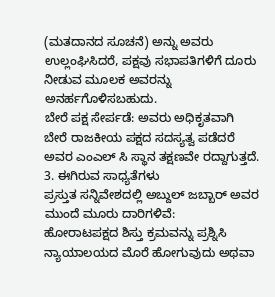(ಮತದಾನದ ಸೂಚನೆ) ಅನ್ನು ಅವರು ಉಲ್ಲಂಘಿಸಿದರೆ, ಪಕ್ಷವು ಸಭಾಪತಿಗಳಿಗೆ ದೂರು ನೀಡುವ ಮೂಲಕ ಅವರನ್ನು ಅನರ್ಹಗೊಳಿಸಬಹುದು.
ಬೇರೆ ಪಕ್ಷ ಸೇರ್ಪಡೆ: ಅವರು ಅಧಿಕೃತವಾಗಿ ಬೇರೆ ರಾಜಕೀಯ ಪಕ್ಷದ ಸದಸ್ಯತ್ವ ಪಡೆದರೆ ಅವರ ಎಂಎಲ್ ಸಿ ಸ್ಥಾನ ತಕ್ಷಣವೇ ರದ್ದಾಗುತ್ತದೆ.
3. ಈಗಿರುವ ಸಾಧ್ಯತೆಗಳು
ಪ್ರಸ್ತುತ ಸನ್ನಿವೇಶದಲ್ಲಿ ಅಬ್ದುಲ್ ಜಬ್ಬಾರ್ ಅವರ ಮುಂದೆ ಮೂರು ದಾರಿಗಳಿವೆ:
ಹೋರಾಟಪಕ್ಷದ ಶಿಸ್ತು ಕ್ರಮವನ್ನು ಪ್ರಶ್ನಿಸಿ ನ್ಯಾಯಾಲಯದ ಮೊರೆ ಹೋಗುವುದು ಅಥವಾ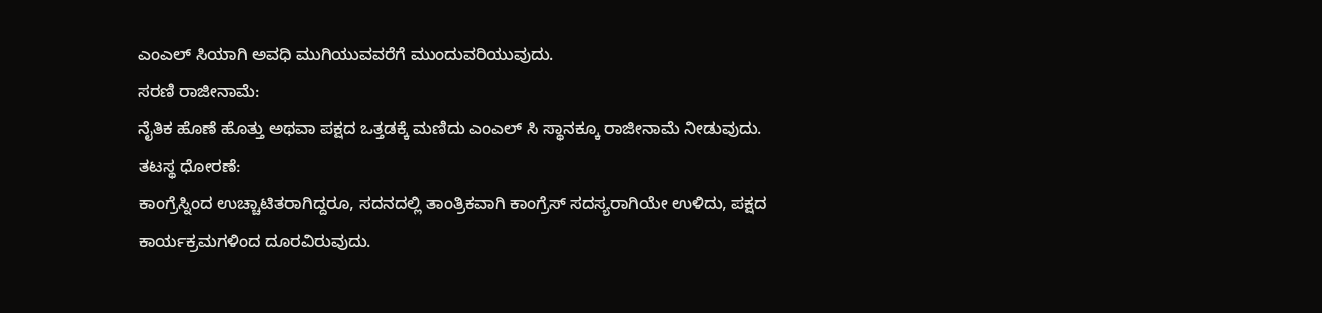ಎಂಎಲ್ ಸಿಯಾಗಿ ಅವಧಿ ಮುಗಿಯುವವರೆಗೆ ಮುಂದುವರಿಯುವುದು.
ಸರಣಿ ರಾಜೀನಾಮೆ:
ನೈತಿಕ ಹೊಣೆ ಹೊತ್ತು ಅಥವಾ ಪಕ್ಷದ ಒತ್ತಡಕ್ಕೆ ಮಣಿದು ಎಂಎಲ್ ಸಿ ಸ್ಥಾನಕ್ಕೂ ರಾಜೀನಾಮೆ ನೀಡುವುದು.
ತಟಸ್ಥ ಧೋರಣೆ:
ಕಾಂಗ್ರೆಸ್ನಿಂದ ಉಚ್ಚಾಟಿತರಾಗಿದ್ದರೂ, ಸದನದಲ್ಲಿ ತಾಂತ್ರಿಕವಾಗಿ ಕಾಂಗ್ರೆಸ್ ಸದಸ್ಯರಾಗಿಯೇ ಉಳಿದು, ಪಕ್ಷದ ಕಾರ್ಯಕ್ರಮಗಳಿಂದ ದೂರವಿರುವುದು.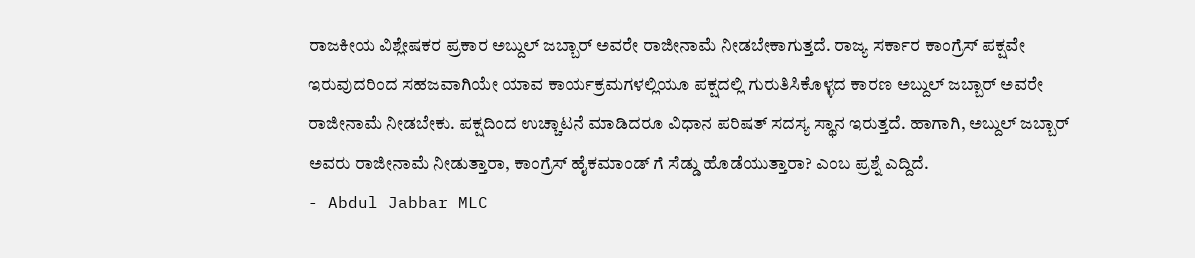ರಾಜಕೀಯ ವಿಶ್ಲೇಷಕರ ಪ್ರಕಾರ ಅಬ್ದುಲ್ ಜಬ್ಬಾರ್ ಅವರೇ ರಾಜೀನಾಮೆ ನೀಡಬೇಕಾಗುತ್ತದೆ. ರಾಜ್ಯ ಸರ್ಕಾರ ಕಾಂಗ್ರೆಸ್ ಪಕ್ಷವೇ ಇರುವುದರಿಂದ ಸಹಜವಾಗಿಯೇ ಯಾವ ಕಾರ್ಯಕ್ರಮಗಳಲ್ಲಿಯೂ ಪಕ್ಷದಲ್ಲಿ ಗುರುತಿಸಿಕೊಳ್ಳದ ಕಾರಣ ಅಬ್ದುಲ್ ಜಬ್ಬಾರ್ ಅವರೇ ರಾಜೀನಾಮೆ ನೀಡಬೇಕು. ಪಕ್ಷದಿಂದ ಉಚ್ಚಾಟನೆ ಮಾಡಿದರೂ ವಿಧಾನ ಪರಿಷತ್ ಸದಸ್ಯ ಸ್ಥಾನ ಇರುತ್ತದೆ. ಹಾಗಾಗಿ, ಅಬ್ದುಲ್ ಜಬ್ಬಾರ್ ಅವರು ರಾಜೀನಾಮೆ ನೀಡುತ್ತಾರಾ, ಕಾಂಗ್ರೆಸ್ ಹೈಕಮಾಂಡ್ ಗೆ ಸೆಡ್ಡು ಹೊಡೆಯುತ್ತಾರಾ? ಎಂಬ ಪ್ರಶ್ನೆ ಎದ್ದಿದೆ.
- Abdul Jabbar MLC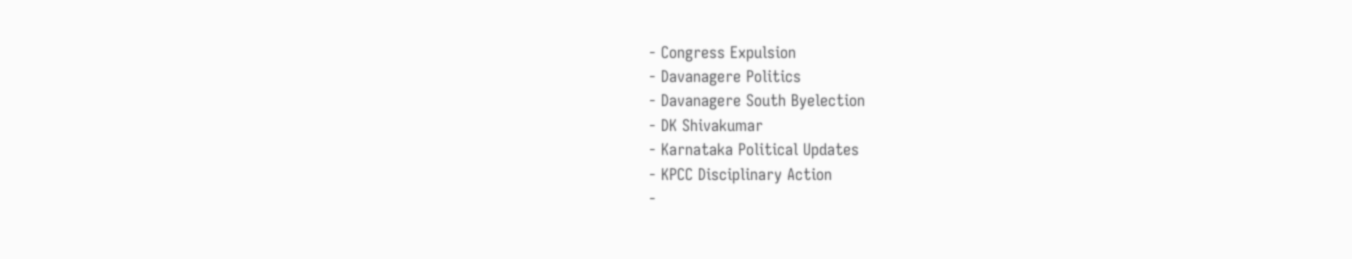- Congress Expulsion
- Davanagere Politics
- Davanagere South Byelection
- DK Shivakumar
- Karnataka Political Updates
- KPCC Disciplinary Action
-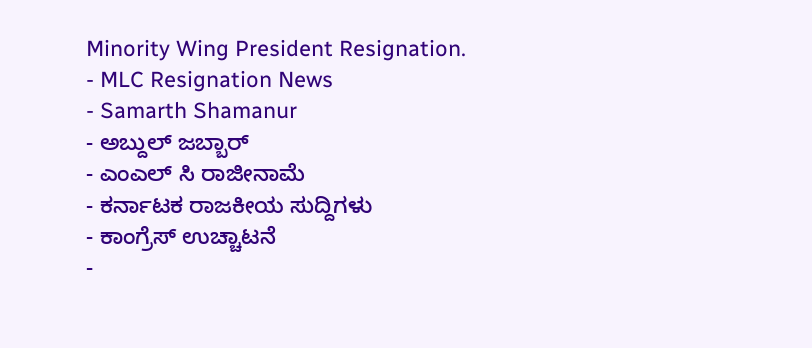Minority Wing President Resignation.
- MLC Resignation News
- Samarth Shamanur
- ಅಬ್ದುಲ್ ಜಬ್ಬಾರ್
- ಎಂಎಲ್ ಸಿ ರಾಜೀನಾಮೆ
- ಕರ್ನಾಟಕ ರಾಜಕೀಯ ಸುದ್ದಿಗಳು
- ಕಾಂಗ್ರೆಸ್ ಉಚ್ಚಾಟನೆ
-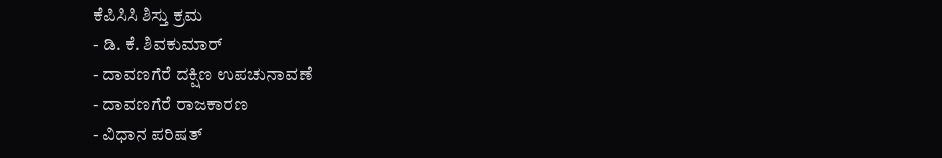ಕೆಪಿಸಿಸಿ ಶಿಸ್ತು ಕ್ರಮ
- ಡಿ. ಕೆ. ಶಿವಕುಮಾರ್
- ದಾವಣಗೆರೆ ದಕ್ಷಿಣ ಉಪಚುನಾವಣೆ
- ದಾವಣಗೆರೆ ರಾಜಕಾರಣ
- ವಿಧಾನ ಪರಿಷತ್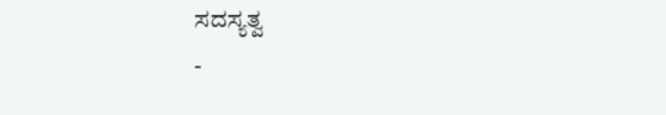ಸದಸ್ಯತ್ವ
-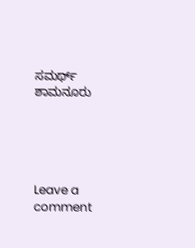ಸಮರ್ಥ್ ಶಾಮನೂರು





Leave a comment